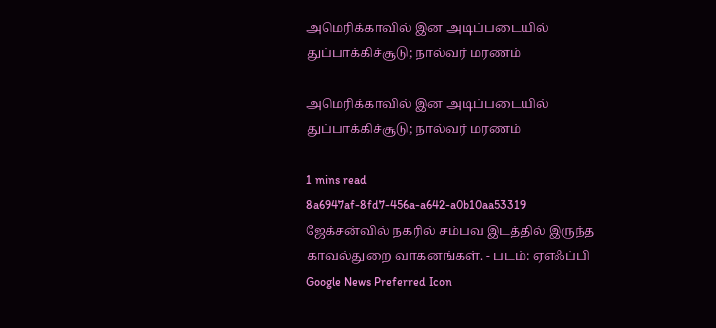அமெரிக்காவில் இன அடிப்படையில் துப்பாக்கிச்சூடு; நால்வர் மரணம்

அமெரிக்காவில் இன அடிப்படையில் துப்பாக்கிச்சூடு; நால்வர் மரணம்

1 mins read
8a6947af-8fd7-456a-a642-a0b10aa53319
ஜேக்சன்வில் நகரில் சம்பவ இடத்தில் இருந்த காவல்துறை வாகனங்கள். - படம்: ஏஎஃப்பி
Google News Preferred Icon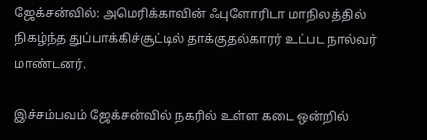ஜேக்சன்வில்: அமெரிக்காவின் ஃபுளோரிடா மாநிலத்தில் நிகழ்ந்த துப்பாக்கிச்சூட்டில் தாக்குதல்காரர் உட்பட நால்வர் மாண்டனர்.

இச்சம்பவம் ஜேக்சன்வில் நகரில் உள்ள கடை ஒன்றில்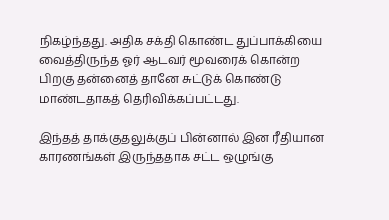நிகழ்ந்தது. அதிக சக்தி கொண்ட துப்பாக்கியை வைத்திருந்த ஓர் ஆடவர் மூவரைக் கொன்ற பிறகு தன்னைத் தானே சுட்டுக் கொண்டு மாண்டதாகத் தெரிவிக்கப்பட்டது.

இந்தத் தாக்குதலுக்குப் பின்னால் இன ரீதியான காரணங்கள் இருந்ததாக சட்ட ஒழுங்கு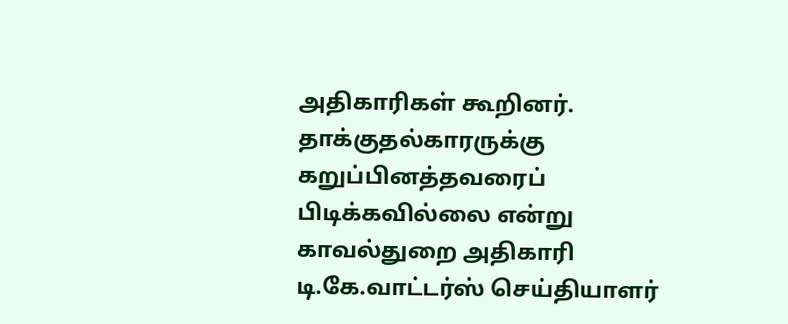அதிகாரிகள் கூறினர். தாக்குதல்காரருக்கு கறுப்பினத்தவரைப் பிடிக்கவில்லை என்று காவல்துறை அதிகாரி டி.கே.வாட்டர்ஸ் செய்தியாளர்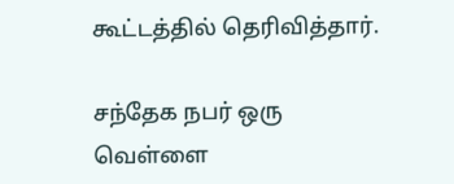கூட்டத்தில் தெரிவித்தார்.

சந்தேக நபர் ஒரு வெள்ளை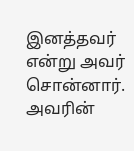இனத்தவர் என்று அவர் சொன்னார். அவரின்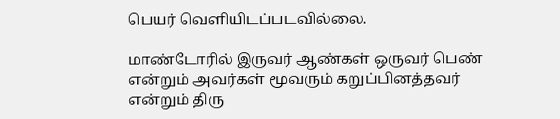பெயர் வெளியிடப்படவில்லை.

மாண்டோரில் இருவர் ஆண்கள் ஒருவர் பெண் என்றும் அவர்கள் மூவரும் கறுப்பினத்தவர் என்றும் திரு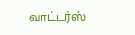வாட்டர்ஸ்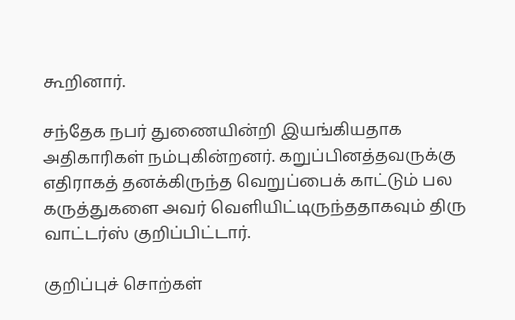கூறினார்.

சந்தேக நபர் துணையின்றி இயங்கியதாக அதிகாரிகள் நம்புகின்றனர். கறுப்பினத்தவருக்கு எதிராகத் தனக்கிருந்த வெறுப்பைக் காட்டும் பல கருத்துகளை அவர் வெளியிட்டிருந்ததாகவும் திரு வாட்டர்ஸ் குறிப்பிட்டார்.

குறிப்புச் சொற்கள்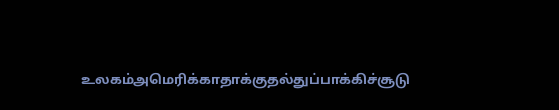உலகம்அமெரிக்காதாக்குதல்துப்பாக்கிச்சூடு